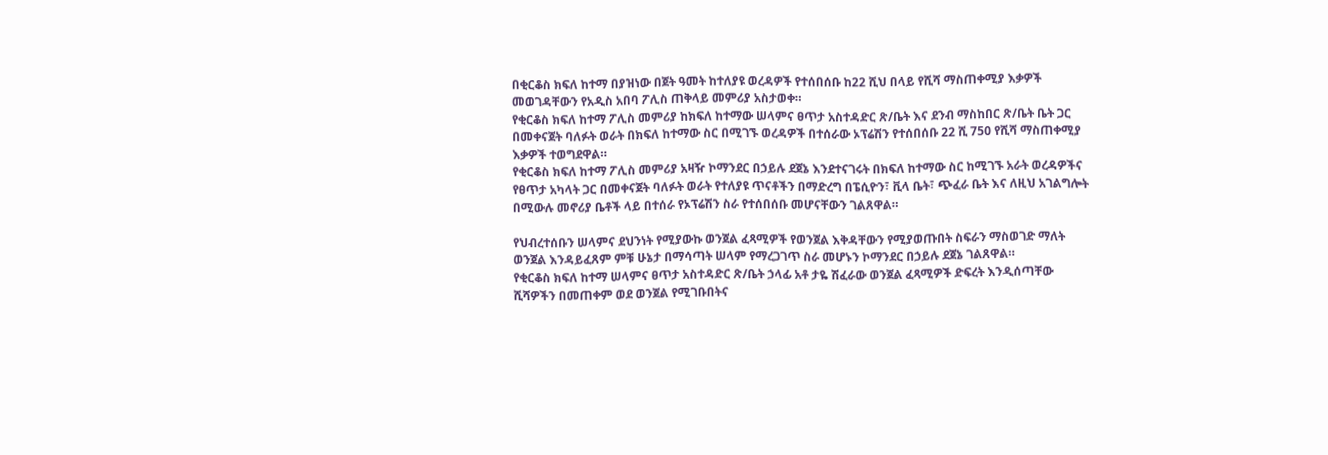በቂርቆስ ክፍለ ከተማ በያዝነው በጀት ዓመት ከተለያዩ ወረዳዎች የተሰበሰቡ ከ22 ሺህ በላይ የሺሻ ማስጠቀሚያ እቃዎች መወገዳቸውን የአዲስ አበባ ፖሊስ ጠቅላይ መምሪያ አስታወቀ።
የቂርቆስ ክፍለ ከተማ ፖሊስ መምሪያ ከክፍለ ከተማው ሠላምና ፀጥታ አስተዳድር ጽ/ቤት እና ደንብ ማስከበር ጽ/ቤት ቤት ጋር በመቀናጀት ባለፉት ወራት በክፍለ ከተማው ስር በሚገኙ ወረዳዎች በተሰራው ኦፕሬሽን የተሰበሰቡ 22 ሺ 750 የሺሻ ማስጠቀሚያ እቃዎች ተወግደዋል።
የቂርቆስ ክፍለ ከተማ ፖሊስ መምሪያ አዛዥ ኮማንደር በኃይሉ ደጀኔ እንደተናገሩት በክፍለ ከተማው ስር ከሚገኙ አራት ወረዳዎችና የፀጥታ አካላት ጋር በመቀናጀት ባለፉት ወራት የተለያዩ ጥናቶችን በማድረግ በፔሲዮን፣ ቪላ ቤት፣ ጭፈራ ቤት እና ለዚህ አገልግሎት በሚውሉ መኖሪያ ቤቶች ላይ በተሰራ የኦፕሬሽን ስራ የተሰበሰቡ መሆናቸውን ገልጸዋል።

የህብረተሰቡን ሠላምና ደህንነት የሚያውኩ ወንጀል ፈጻሚዎች የወንጀል እቅዳቸውን የሚያወጡበት ስፍራን ማስወገድ ማለት ወንጀል እንዳይፈጸም ምቹ ሁኔታ በማሳጣት ሠላም የማረጋገጥ ስራ መሆኑን ኮማንደር በኃይሉ ደጀኔ ገልጸዋል።
የቂርቆስ ክፍለ ከተማ ሠላምና ፀጥታ አስተዳድር ጽ/ቤት ኃላፊ አቶ ታዬ ሽፈራው ወንጀል ፈጻሚዎች ድፍረት እንዲሰጣቸው ሺሻዎችን በመጠቀም ወደ ወንጀል የሚገቡበትና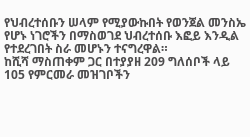የህብረተሰቡን ሠላም የሚያውኩበት የወንጀል መንስኤ የሆኑ ነገሮችን በማስወገደ ህብረተሰቡ እፎይ እንዲል የተደረገበት ስራ መሆኑን ተናግረዋል።
ከሺሻ ማስጠቀም ጋር በተያያዘ 209 ግለሰቦች ላይ 105 የምርመራ መዝገቦችን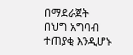በማደራጀት በህግ አግባብ ተጠያቂ እንዲሆኑ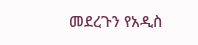መደረጉን የአዲስ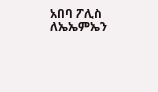አበባ ፖሊስ ለኤኤምኤን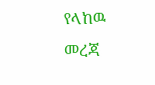የላከዉ መረጃ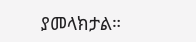ያመላክታል።